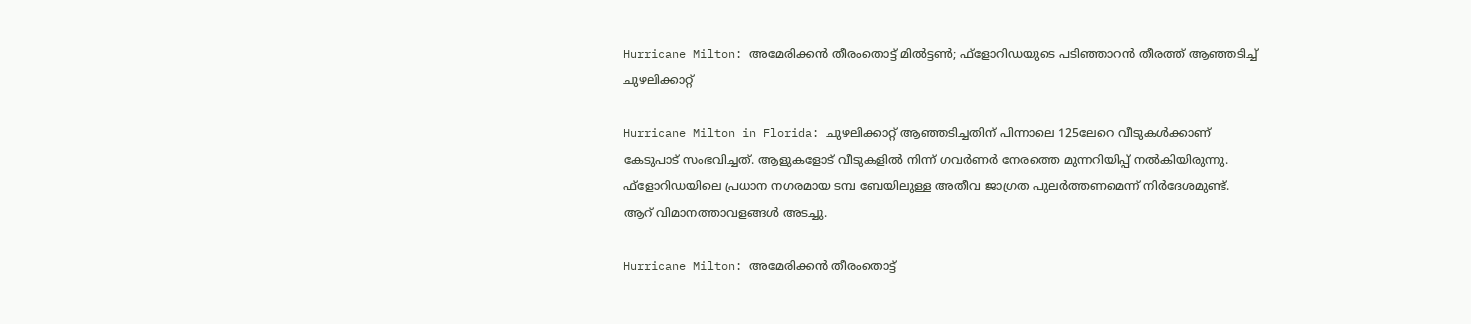Hurricane Milton: അമേരിക്കന്‍ തീരംതൊട്ട് മില്‍ട്ടണ്‍; ഫ്‌ളോറിഡയുടെ പടിഞ്ഞാറന്‍ തീരത്ത് ആഞ്ഞടിച്ച് ചുഴലിക്കാറ്റ്‌

Hurricane Milton in Florida: ചുഴലിക്കാറ്റ് ആഞ്ഞടിച്ചതിന് പിന്നാലെ 125ലേറെ വീടുകള്‍ക്കാണ് കേടുപാട് സംഭവിച്ചത്. ആളുകളോട് വീടുകളില്‍ നിന്ന് ഗവര്‍ണര്‍ നേരത്തെ മുന്നറിയിപ്പ് നല്‍കിയിരുന്നു. ഫ്‌ളോറിഡയിലെ പ്രധാന നഗരമായ ടമ്പ ബേയിലുള്ള അതീവ ജാഗ്രത പുലര്‍ത്തണമെന്ന് നിര്‍ദേശമുണ്ട്. ആറ് വിമാനത്താവളങ്ങള്‍ അടച്ചു.

Hurricane Milton: അമേരിക്കന്‍ തീരംതൊട്ട്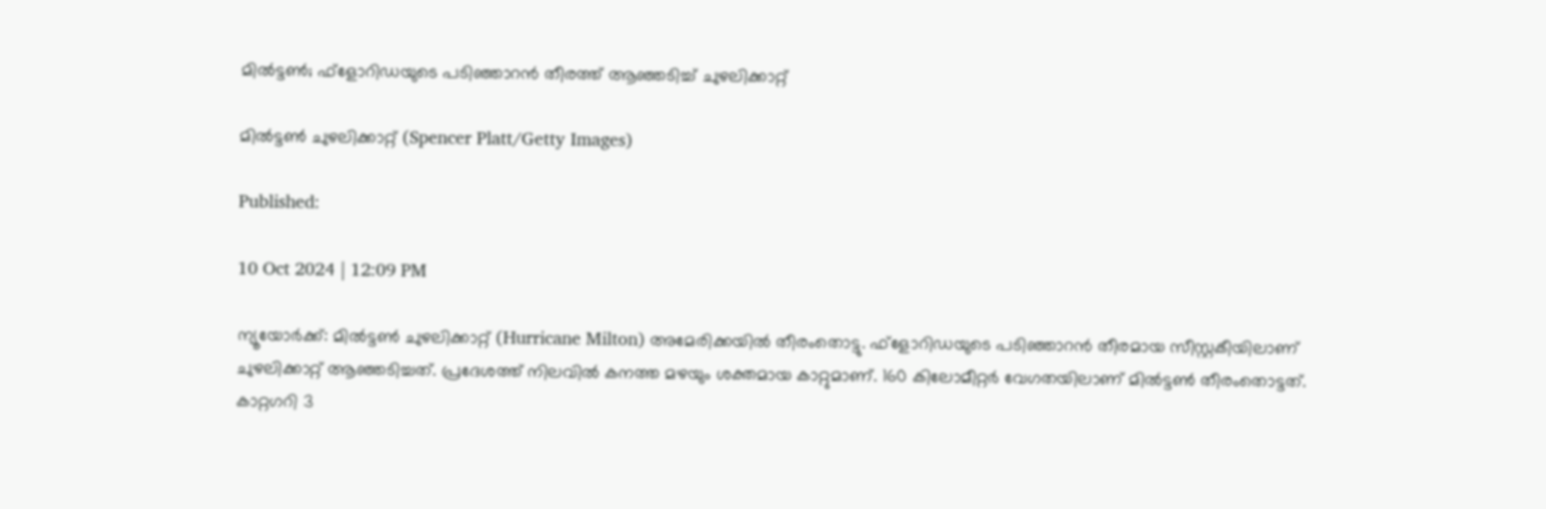മില്‍ട്ടണ്‍; ഫ്‌ളോറിഡയുടെ പടിഞ്ഞാറന്‍ തീരത്ത് ആഞ്ഞടിച്ച് ചുഴലിക്കാറ്റ്‌

മില്‍ട്ടണ്‍ ചുഴലിക്കാറ്റ്‌ (Spencer Platt/Getty Images)

Published:

10 Oct 2024 | 12:09 PM

ന്യൂയോര്‍ക്ക്: മില്‍ട്ടണ്‍ ചുഴലിക്കാറ്റ് (Hurricane Milton) അമേരിക്കയില്‍ തീരംതൊട്ടു. ഫ്ളോറിഡയുടെ പടിഞ്ഞാറന്‍ തീരമായ സീസ്റ്റകീയിലാണ് ചുഴലിക്കാറ്റ് ആഞ്ഞടിച്ചത്. പ്രദേശത്ത് നിലവില്‍ കനത്ത മഴയും ശക്തമായ കാറ്റുമാണ്. 160 കിലോമീറ്റര്‍ വേഗതയിലാണ് മില്‍ട്ടണ്‍ തീരംതൊട്ടത്. കാറ്റഗറി 3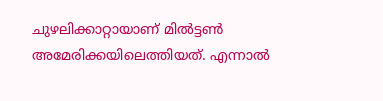ചുഴലിക്കാറ്റായാണ് മില്‍ട്ടണ്‍ അമേരിക്കയിലെത്തിയത്. എന്നാല്‍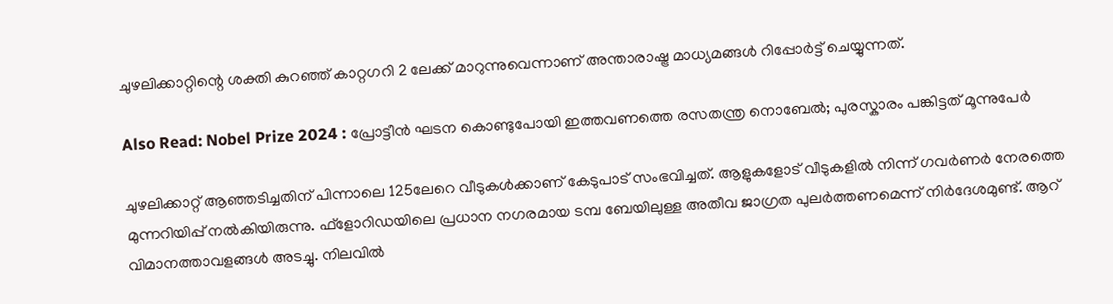ചുഴലിക്കാറ്റിന്റെ ശക്തി കുറഞ്ഞ് കാറ്റഗറി 2 ലേക്ക് മാറുന്നുവെന്നാണ് അന്താരാഷ്ട്ര മാധ്യമങ്ങള്‍ റിപ്പോര്‍ട്ട് ചെയ്യുന്നത്.

Also Read: Nobel Prize 2024 : പ്രോട്ടീൻ ഘടന കൊണ്ടുപോയി ഇത്തവണത്തെ രസതന്ത്ര നൊബേൽ; പുരസ്കാരം പങ്കിട്ടത് മൂന്നുപേർ

ചുഴലിക്കാറ്റ് ആഞ്ഞടിച്ചതിന് പിന്നാലെ 125ലേറെ വീടുകള്‍ക്കാണ് കേടുപാട് സംഭവിച്ചത്. ആളുകളോട് വീടുകളില്‍ നിന്ന് ഗവര്‍ണര്‍ നേരത്തെ മുന്നറിയിപ്പ് നല്‍കിയിരുന്നു. ഫ്‌ളോറിഡയിലെ പ്രധാന നഗരമായ ടമ്പ ബേയിലുള്ള അതീവ ജാഗ്രത പുലര്‍ത്തണമെന്ന് നിര്‍ദേശമുണ്ട്. ആറ് വിമാനത്താവളങ്ങള്‍ അടച്ചു. നിലവില്‍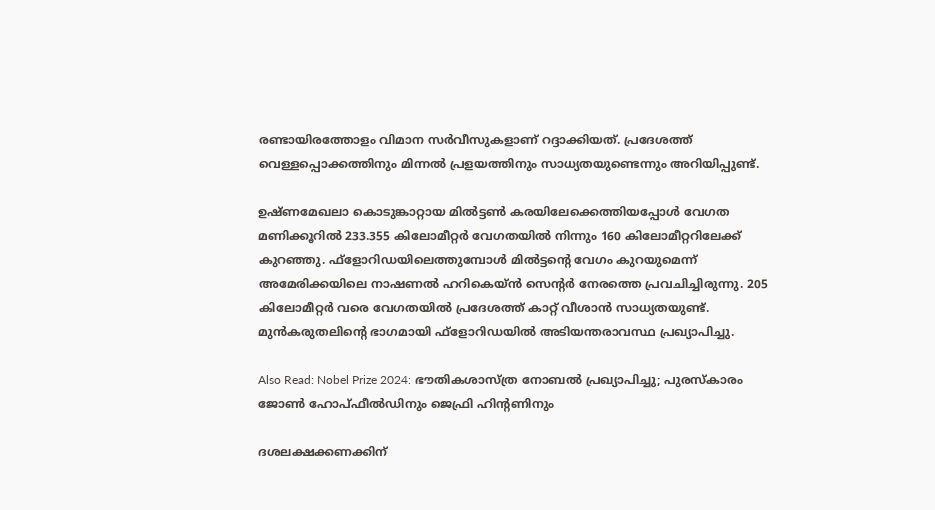രണ്ടായിരത്തോളം വിമാന സര്‍വീസുകളാണ് റദ്ദാക്കിയത്. പ്രദേശത്ത് വെള്ളപ്പൊക്കത്തിനും മിന്നല്‍ പ്രളയത്തിനും സാധ്യതയുണ്ടെന്നും അറിയിപ്പുണ്ട്.

ഉഷ്ണമേഖലാ കൊടുങ്കാറ്റായ മില്‍ട്ടണ്‍ കരയിലേക്കെത്തിയപ്പോള്‍ വേഗത മണിക്കൂറില്‍ 233.355 കിലോമീറ്റര്‍ വേഗതയില്‍ നിന്നും 160 കിലോമീറ്ററിലേക്ക് കുറഞ്ഞു. ഫ്‌ളോറിഡയിലെത്തുമ്പോള്‍ മില്‍ട്ടന്റെ വേഗം കുറയുമെന്ന് അമേരിക്കയിലെ നാഷണല്‍ ഹറികെയ്ന്‍ സെന്റര്‍ നേരത്തെ പ്രവചിച്ചിരുന്നു. 205 കിലോമീറ്റര്‍ വരെ വേഗതയില്‍ പ്രദേശത്ത് കാറ്റ് വീശാന്‍ സാധ്യതയുണ്ട്. മുന്‍കരുതലിന്റെ ഭാഗമായി ഫ്‌ളോറിഡയില്‍ അടിയന്തരാവസ്ഥ പ്രഖ്യാപിച്ചു.

Also Read: Nobel Prize 2024: ഭൗതികശാസ്ത്ര നോബൽ പ്രഖ്യാപിച്ചു; പുരസ്കാരം ജോൺ ഹോപ്ഫീൽഡിനും ജെഫ്രി ഹിൻ്റണിനും

ദശലക്ഷക്കണക്കിന്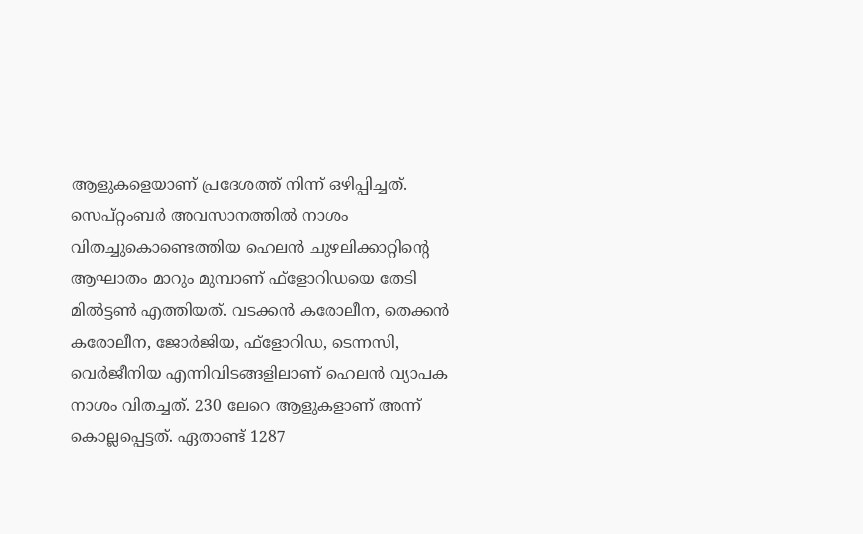ആളുകളെയാണ് പ്രദേശത്ത് നിന്ന് ഒഴിപ്പിച്ചത്. സെപ്റ്റംബര്‍ അവസാനത്തില്‍ നാശം വിതച്ചുകൊണ്ടെത്തിയ ഹെലന്‍ ചുഴലിക്കാറ്റിന്റെ ആഘാതം മാറും മുമ്പാണ് ഫ്‌ളോറിഡയെ തേടി മില്‍ട്ടണ്‍ എത്തിയത്. വടക്കന്‍ കരോലീന, തെക്കന്‍ കരോലീന, ജോര്‍ജിയ, ഫ്‌ളോറിഡ, ടെന്നസി, വെര്‍ജീനിയ എന്നിവിടങ്ങളിലാണ് ഹെലന്‍ വ്യാപക നാശം വിതച്ചത്. 230 ലേറെ ആളുകളാണ് അന്ന് കൊല്ലപ്പെട്ടത്. ഏതാണ്ട് 1287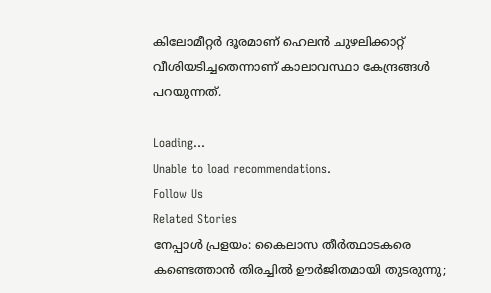കിലോമീറ്റർ ദൂരമാണ് ഹെലൻ ചുഴലിക്കാറ്റ് വീശിയടിച്ചതെന്നാണ് കാലാവസ്ഥാ കേന്ദ്രങ്ങൾ പറയുന്നത്.

Loading...
Unable to load recommendations.
Follow Us
Related Stories
നേപ്പാൾ പ്രളയം: കൈലാസ തീർത്ഥാടകരെ കണ്ടെത്താൻ തിരച്ചിൽ ഊർജിതമായി തുടരുന്നു;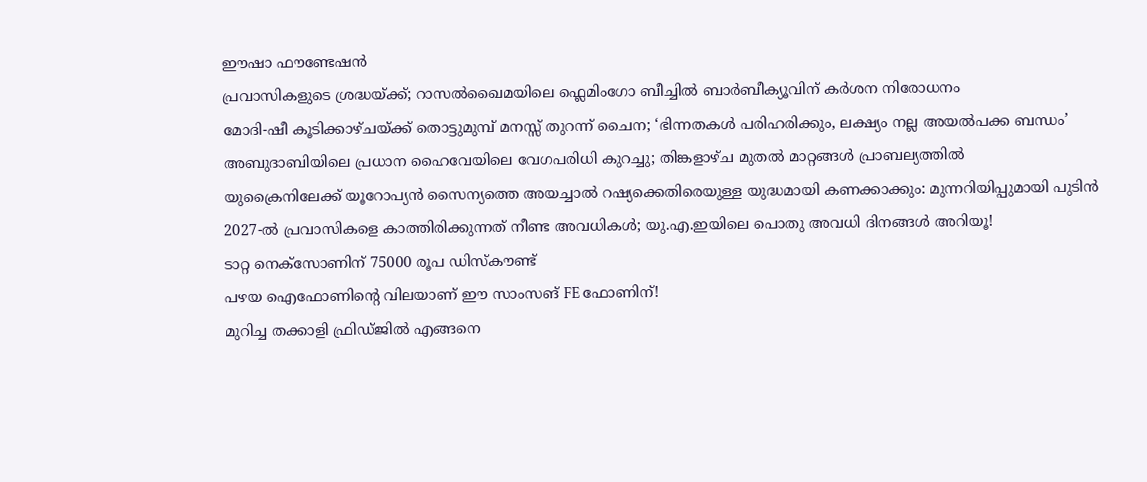ഈഷാ ഫൗണ്ടേഷൻ
പ്രവാസികളുടെ ശ്രദ്ധയ്ക്ക്; റാസൽഖൈമയിലെ ഫ്ലെമിംഗോ ബീച്ചിൽ ബാർബീക്യൂവിന് കർശന നിരോധനം
മോദി-ഷീ കൂടിക്കാഴ്ചയ്ക്ക് തൊട്ടുമുമ്പ് മനസ്സ് തുറന്ന് ചൈന; ‘ഭിന്നതകൾ പരിഹരിക്കും, ലക്ഷ്യം നല്ല അയൽപക്ക ബന്ധം’
അബുദാബിയിലെ പ്രധാന ഹൈവേയിലെ വേഗപരിധി കുറച്ചു; തിങ്കളാഴ്ച മുതൽ മാറ്റങ്ങൾ പ്രാബല്യത്തിൽ
യുക്രൈനിലേക്ക് യൂറോപ്യൻ സൈന്യത്തെ അയച്ചാൽ റഷ്യക്കെതിരെയുള്ള യുദ്ധമായി കണക്കാക്കും: മുന്നറിയിപ്പുമായി പുടിൻ
2027-ൽ പ്രവാസികളെ കാത്തിരിക്കുന്നത് നീണ്ട അവധികൾ; യു.എ.ഇയിലെ പൊതു അവധി ദിനങ്ങൾ അറിയൂ!
ടാറ്റ നെക്സോണിന് 75000 രൂപ ഡിസ്കൗണ്ട്
പഴയ ഐഫോണിന്റെ വിലയാണ് ഈ സാംസങ് FE ഫോണിന്!
മുറിച്ച തക്കാളി ഫ്രിഡ്ജിൽ എങ്ങനെ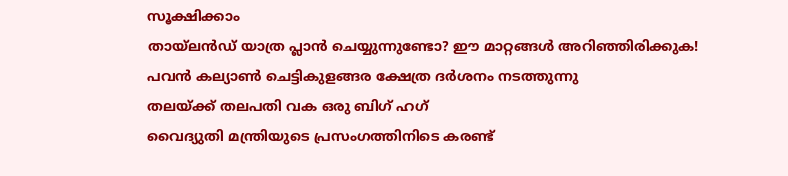സൂക്ഷിക്കാം
തായ്‌ലൻഡ് യാത്ര പ്ലാൻ ചെയ്യുന്നുണ്ടോ? ഈ മാറ്റങ്ങൾ അറിഞ്ഞിരിക്കുക!
പവൻ കല്യാൺ ചെട്ടികുളങ്ങര ക്ഷേത്ര ദർശനം നടത്തുന്നു
തലയ്ക്ക് തലപതി വക ഒരു ബിഗ് ഹഗ്
വൈദ്യുതി മന്ത്രിയുടെ പ്രസംഗത്തിനിടെ കരണ്ട്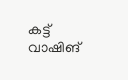കട്ട്
വാഷിങ്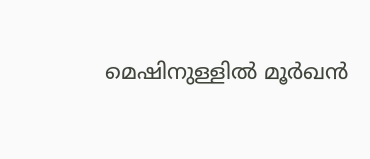മെഷിനുള്ളിൽ മൂർഖൻ